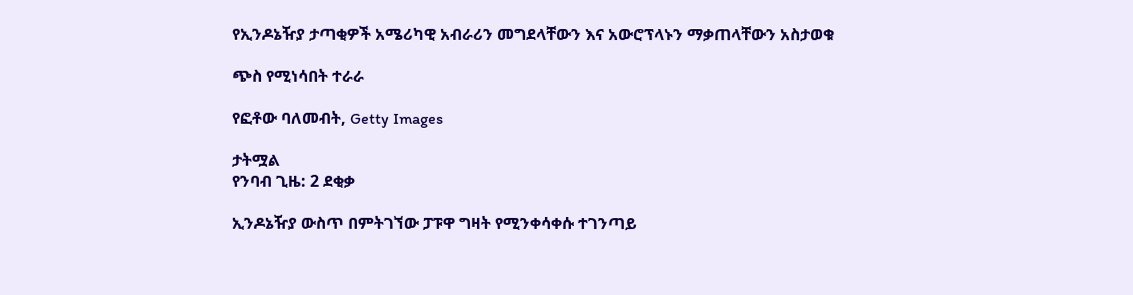የኢንዶኔዥያ ታጣቂዎች አሜሪካዊ አብራሪን መግደላቸውን እና አውሮፕላኑን ማቃጠላቸውን አስታወቁ

ጭስ የሚነሳበት ተራራ

የፎቶው ባለመብት, Getty Images

ታትሟል
የንባብ ጊዜ: 2 ደቂቃ

ኢንዶኔዥያ ውስጥ በምትገኘው ፓፑዋ ግዛት የሚንቀሳቀሱ ተገንጣይ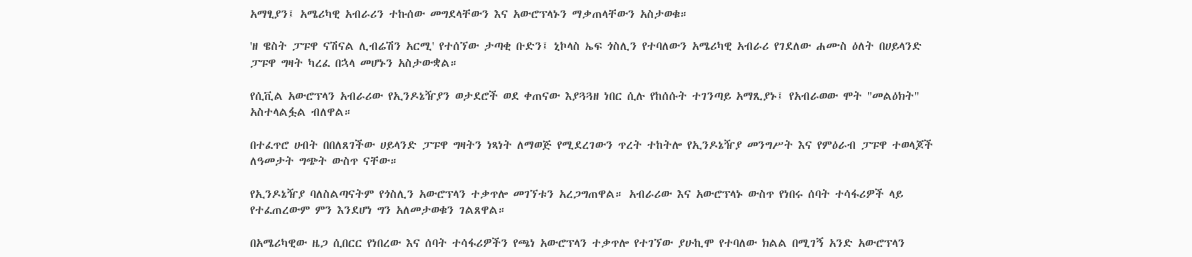አማፂያን፤ አሜሪካዊ አብራሪን ተኩሰው መግደላቸውን እና አውሮፕላኑን ማቃጠላቸውን አስታወቁ።

'ዘ ዌስት ፓፑዋ ናሽናል ሊብሬሽን አርሚ' የተሰኘው ታጣቂ ቡድን፤ ኒኮላስ ኤፍ ጎስሊን የተባለውን አሜሪካዊ አብራሪ የገደለው ሐሙስ ዕለት በሀይላንድ ፓፑዋ ግዛት ካረፈ በኋላ መሆኑን አስታውቋል።

የሲቪል አውሮፕላን አብራሪው የኢንዶኔዥያን ወታደሮች ወደ ቀጠናው እያጓጓዘ ነበር ሲሉ የከሰሱት ተገንጣይ አማጺያኑ፤ የአብራወው ሞት "መልዕክት" አስተላልፏል ብለዋል።

በተፈጥሮ ሀብት በበለጸገችው ሀይላንድ ፓፑዋ ግዛትን ነጻነት ለማወጅ የሚደረገውን ጥረት ተከትሎ የኢንዶኔዥያ መንግሥት እና የምዕራብ ፓፑዋ ተወላጆች ለዓመታት ግጭት ውስጥ ናቸው።

የኢንዶኔዥያ ባለስልጣናትም የጎስሊን አውሮፕላን ተቃጥሎ መገኘቱን አረጋግጠዋል። አብራሪው እና አውሮፕላኑ ውስጥ የነበሩ ሰባት ተሳፋሪዎች ላይ የተፈጠረውም ምን እንደሆነ ግን አለመታወቁን ገልጸዋል።

በአሜሪካዊው ዜጋ ሲበርር የነበረው እና ሰባት ተሳፋሪዎችን የጫነ አውሮፕላን ተቃጥሎ የተገኘው ያሁኪሞ የተባለው ክልል በሚገኝ አንድ አውሮፕላን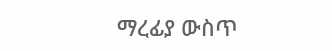ማረፊያ ውስጥ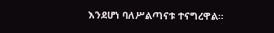እንደሆነ ባለሥልጣናቱ ተናግረዋል።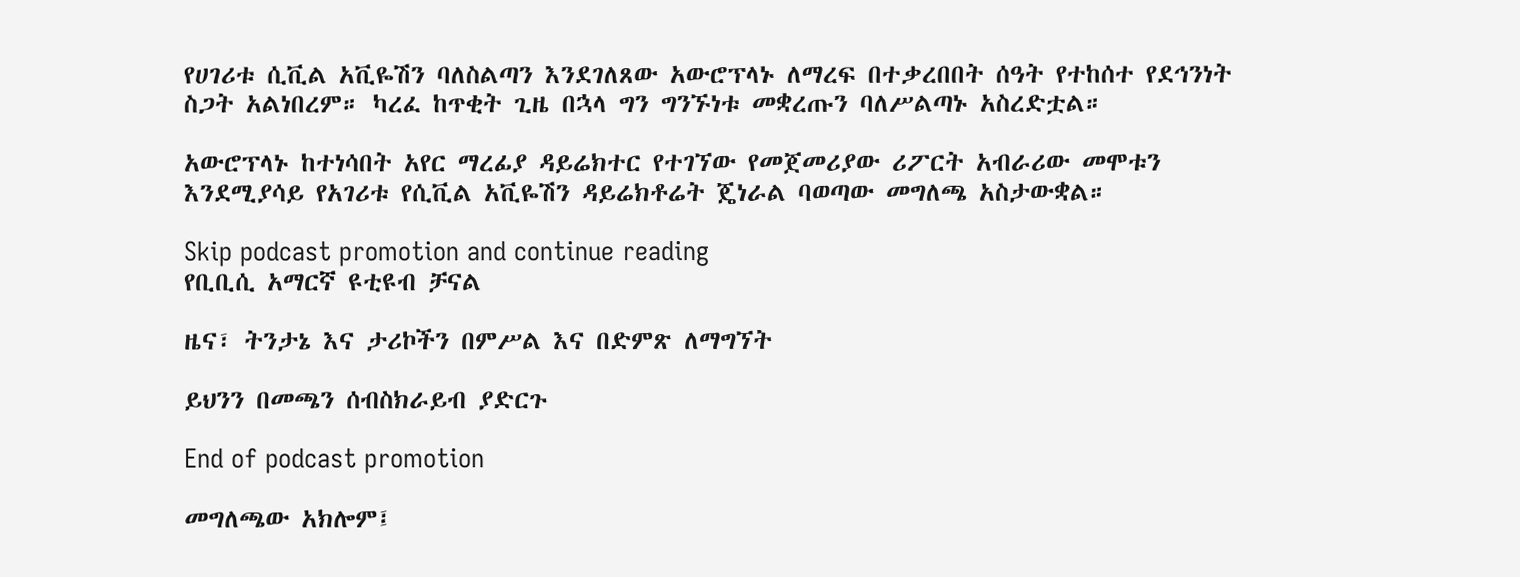የሀገሪቱ ሲቪል አቪዬሽን ባለስልጣን እንደገለጸው አውሮፕላኑ ለማረፍ በተቃረበበት ሰዓት የተከሰተ የደኅንነት ስጋት አልነበረም። ካረፈ ከጥቂት ጊዜ በኋላ ግን ግንኙነቱ መቋረጡን ባለሥልጣኑ አስረድቷል።

አውሮፕላኑ ከተነሳበት አየር ማረፊያ ዳይሬክተር የተገኘው የመጀመሪያው ሪፖርት አብራሪው መሞቱን እንደሚያሳይ የአገሪቱ የሲቪል አቪዬሽን ዳይሬክቶሬት ጄነራል ባወጣው መግለጫ አስታውቋል።

Skip podcast promotion and continue reading
የቢቢሲ አማርኛ ዩቲዩብ ቻናል

ዜና፣ ትንታኔ እና ታሪኮችን በምሥል እና በድምጽ ለማግኘት

ይህንን በመጫን ሰብስክራይብ ያድርጉ

End of podcast promotion

መግለጫው አክሎም፤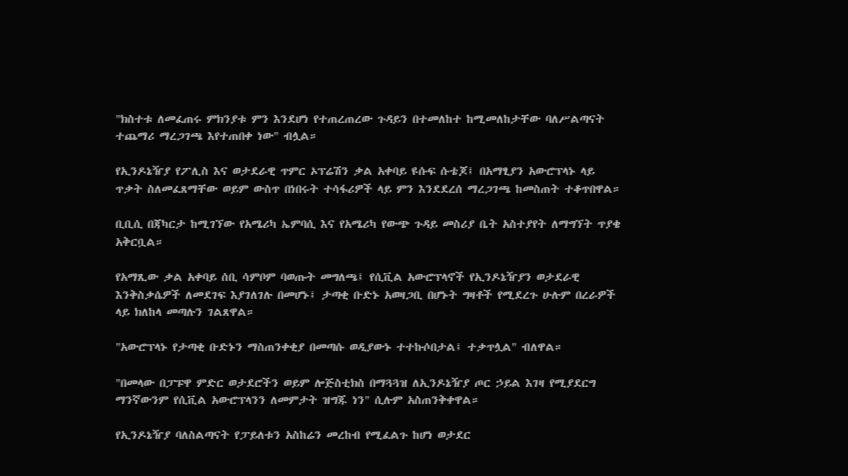"ክስተቱ ለመፈጠሩ ምክንያቱ ምን እንደሆነ የተጠረጠረው ጉዳይን በተመለከተ ከሚመለከታቸው ባለሥልጣናት ተጨማሪ ማረጋገጫ እየተጠበቀ ነው" ብሏል።

የኢንዶኔዥያ የፖሊስ እና ወታደራዊ ጥምር ኦፕሬሽን ቃል አቀባይ ዩሱፍ ሱቴጆ፤ በአማፂያን አውሮፕላኑ ላይ ጥቃት ስለመፈጸማቸው ወይም ውስጥ በነበሩት ተሳፋሪዎች ላይ ምን እንደደረሰ ማረጋገጫ ከመስጠት ተቆጥበዋል።

ቢቢሲ በጃካርታ ከሚገኘው የአሜሪካ ኤምባሲ እና የአሜሪካ የውጭ ጉዳይ መስሪያ ቤት አስተያየት ለማግኘት ጥያቄ አቅርቧል።

የአማጺው ቃል አቀባይ ሰቢ ሳምቦም ባወጡት መግለጫ፤ የሲቪል አውሮፕላኖች የኢንዶኔዥያን ወታደራዊ እንቅስቃሴዎች ለመደገፍ እያገለገሉ በመሆኑ፤ ታጣቂ ቡድኑ አወዛጋቢ በሆኑት ግዛቶች የሚደረጉ ሁሉም በረራዎች ላይ ክለከላ መጣሉን ገልጸዋል።

"አውሮፕላኑ የታጣቂ ቡድኑን ማስጠንቀቂያ በመጣሱ ወዲያውኑ ተተኩሶበታል፤ ተቃጥሏል" ብለዋል።

"በመላው በፓፑዋ ምድር ወታደሮችን ወይም ሎጅስቲክስ በማጓጓዝ ለኢንዶኔዥያ ጦር ኃይል እገዛ የሚያደርግ ማንኛውንም የሲቪል አውሮፕላንን ለመምታት ዝግጁ ነን" ሲሉም አስጠንቅቀዋል።

የኢንዶኔዥያ ባለስልጣናት የፓይለቱን አስከሬን መረከብ የሚፈልጉ ከሆነ ወታደር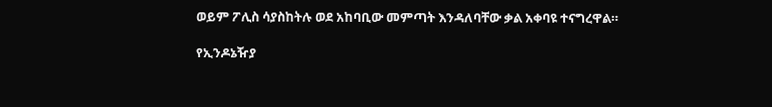ወይም ፖሊስ ሳያስከትሉ ወደ አከባቢው መምጣት እንዳለባቸው ቃል አቀባዩ ተናግረዋል።

የኢንዶኔዥያ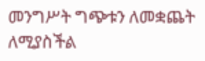መንግሥት ግጭቱን ለመቋጨት ለሚያስችል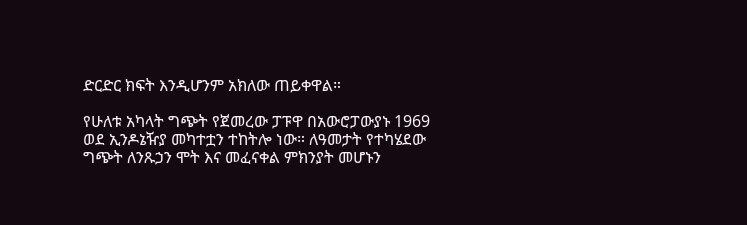ድርድር ክፍት እንዲሆንም አክለው ጠይቀዋል።

የሁለቱ አካላት ግጭት የጀመረው ፓፑዋ በአውሮፓውያኑ 1969 ወደ ኢንዶኔዥያ መካተቷን ተከትሎ ነው። ለዓመታት የተካሄደው ግጭት ለንጹኃን ሞት እና መፈናቀል ምክንያት መሆኑን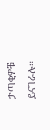ታጣቂዎቹ ይናገራሉ።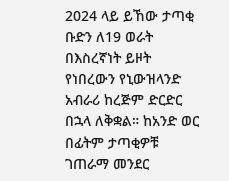2024 ላይ ይኸው ታጣቂ ቡድን ለ19 ወራት በእስረኛነት ይዞት የነበረውን የኒውዝላንድ አብራሪ ከረጅም ድርድር በኋላ ለቅቋል። ከአንድ ወር በፊትም ታጣቂዎቹ ገጠራማ መንደር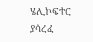ሄሊኮፍተር ያሳረፈ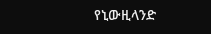የኒውዚላንድ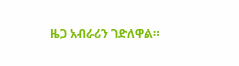ዜጋ አብራሪን ገድለዋል።